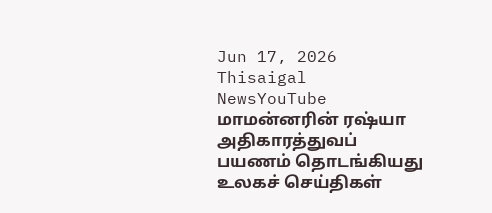Jun 17, 2026
Thisaigal NewsYouTube
மாமன்னரின் ரஷ்யா அதிகாரத்துவப் பயணம் தொடங்கியது
உலகச் செய்திகள்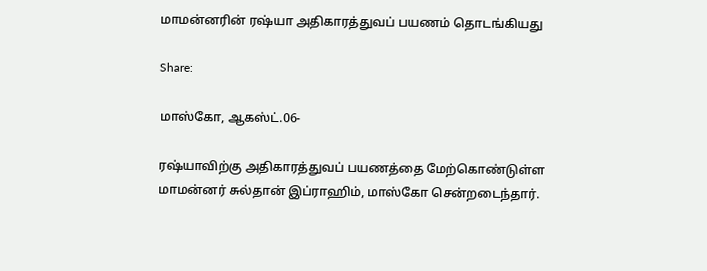மாமன்னரின் ரஷ்யா அதிகாரத்துவப் பயணம் தொடங்கியது

Share:

மாஸ்கோ, ஆகஸ்ட்.06-

ரஷ்யாவிற்கு அதிகாரத்துவப் பயணத்தை மேற்கொண்டுள்ள மாமன்னர் சுல்தான் இப்ராஹிம், மாஸ்கோ சென்றடைந்தார்.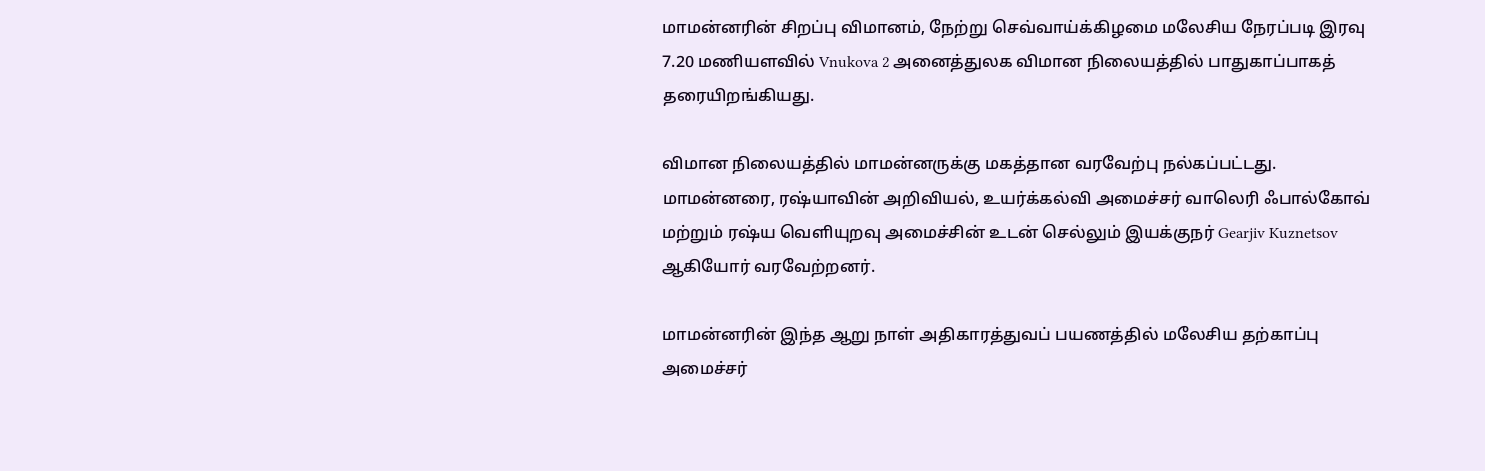மாமன்னரின் சிறப்பு விமானம், நேற்று செவ்வாய்க்கிழமை மலேசிய நேரப்படி இரவு 7.20 மணியளவில் Vnukova 2 அனைத்துலக விமான நிலையத்தில் பாதுகாப்பாகத் தரையிறங்கியது.

விமான நிலையத்தில் மாமன்னருக்கு மகத்தான வரவேற்பு நல்கப்பட்டது. மாமன்னரை, ரஷ்யாவின் அறிவியல், உயர்க்கல்வி அமைச்சர் வாலெரி ஃபால்கோவ் மற்றும் ரஷ்ய வெளியுறவு அமைச்சின் உடன் செல்லும் இயக்குநர் Gearjiv Kuznetsov ஆகியோர் வரவேற்றனர்.

மாமன்னரின் இந்த ஆறு நாள் அதிகாரத்துவப் பயணத்தில் மலேசிய தற்காப்பு அமைச்சர்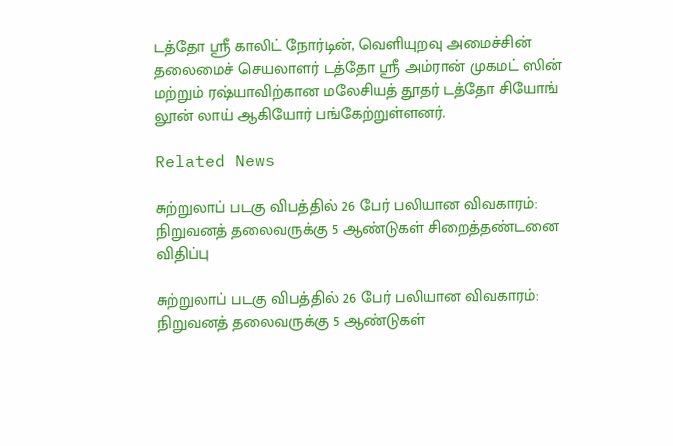டத்தோ ஶ்ரீ காலிட் நோர்டின், வெளியுறவு அமைச்சின் தலைமைச் செயலாளர் டத்தோ ஶ்ரீ அம்ரான் முகமட் ஸின் மற்றும் ரஷ்யாவிற்கான மலேசியத் தூதர் டத்தோ சியோங் லூன் லாய் ஆகியோர் பங்கேற்றுள்ளனர்.

Related News

சுற்றுலாப் படகு விபத்தில் 26 பேர் பலியான விவகாரம்: நிறுவனத் தலைவருக்கு 5 ஆண்டுகள் சிறைத்தண்டனை விதிப்பு

சுற்றுலாப் படகு விபத்தில் 26 பேர் பலியான விவகாரம்: நிறுவனத் தலைவருக்கு 5 ஆண்டுகள்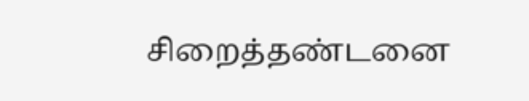சிறைத்தண்டனை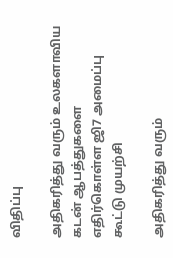விதிப்பு

அதிகரித்து வரும் உலகளாவிய கடன் ஆபத்துகளை எதிர்கொள்ள ஜி7 அமைப்பு கூட்டு முயற்சி

அதிகரித்து வரும்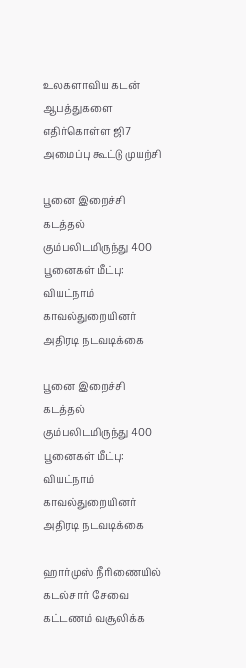உலகளாவிய கடன் ஆபத்துகளை எதிர்கொள்ள ஜி7 அமைப்பு கூட்டு முயற்சி

பூனை இறைச்சி கடத்தல் கும்பலிடமிருந்து 400 பூனைகள் மீட்பு: வியட்நாம் காவல்துறையினர் அதிரடி நடவடிக்கை

பூனை இறைச்சி கடத்தல் கும்பலிடமிருந்து 400 பூனைகள் மீட்பு: வியட்நாம் காவல்துறையினர் அதிரடி நடவடிக்கை

ஹார்முஸ் நீரிணையில் கடல்சார் சேவை கட்டணம் வசூலிக்க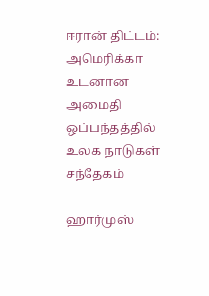ஈரான் திட்டம்: அமெரிக்கா உடனான அமைதி ஒப்பந்தத்தில் உலக நாடுகள் சந்தேகம்

ஹார்முஸ்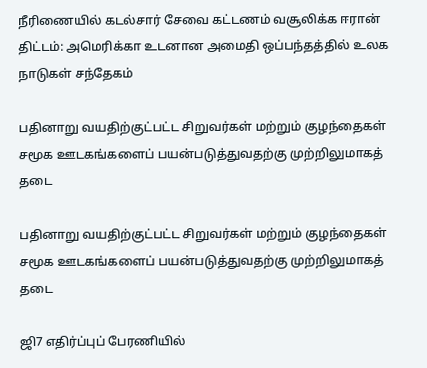நீரிணையில் கடல்சார் சேவை கட்டணம் வசூலிக்க ஈரான் திட்டம்: அமெரிக்கா உடனான அமைதி ஒப்பந்தத்தில் உலக நாடுகள் சந்தேகம்

பதினாறு வயதிற்குட்பட்ட சிறுவர்கள் மற்றும் குழந்தைகள் சமூக ஊடகங்களைப் பயன்படுத்துவதற்கு முற்றிலுமாகத் தடை

பதினாறு வயதிற்குட்பட்ட சிறுவர்கள் மற்றும் குழந்தைகள் சமூக ஊடகங்களைப் பயன்படுத்துவதற்கு முற்றிலுமாகத் தடை

ஜி7 எதிர்ப்புப் பேரணியில்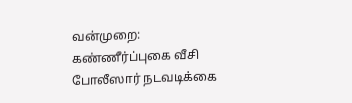வன்முறை: கண்ணீர்ப்புகை வீசி போலீஸார் நடவடிக்கை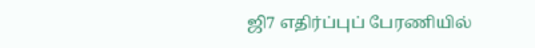ஜி7 எதிர்ப்புப் பேரணியில்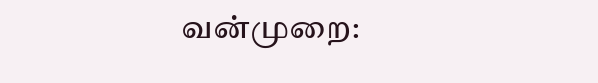வன்முறை: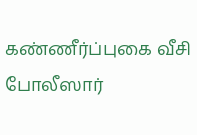கண்ணீர்ப்புகை வீசி போலீஸார்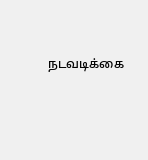நடவடிக்கை